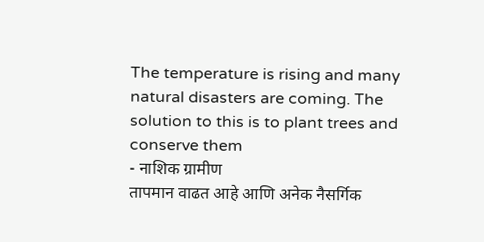The temperature is rising and many natural disasters are coming. The solution to this is to plant trees and conserve them
- नाशिक ग्रामीण
तापमान वाढत आहे आणि अनेक नैसर्गिक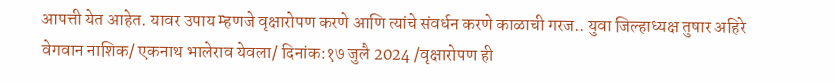आपत्ती येत आहेत. यावर उपाय म्हणजे वृक्षारोपण करणे आणि त्यांचे संवर्धन करणे काळाची गरज.. युवा जिल्हाध्यक्ष तुषार अहिरे
वेगवान नाशिक/ एकनाथ भालेराव येवला/ दिनांक:१७ जुलै 2024 /वृक्षारोपण ही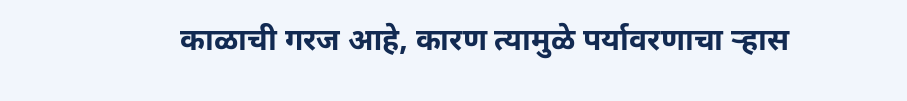काळाची गरज आहे, कारण त्यामुळे पर्यावरणाचा ऱ्हास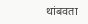थांबवता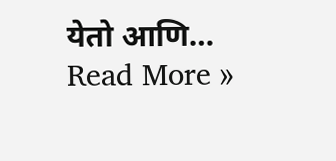येतो आणि…
Read More »